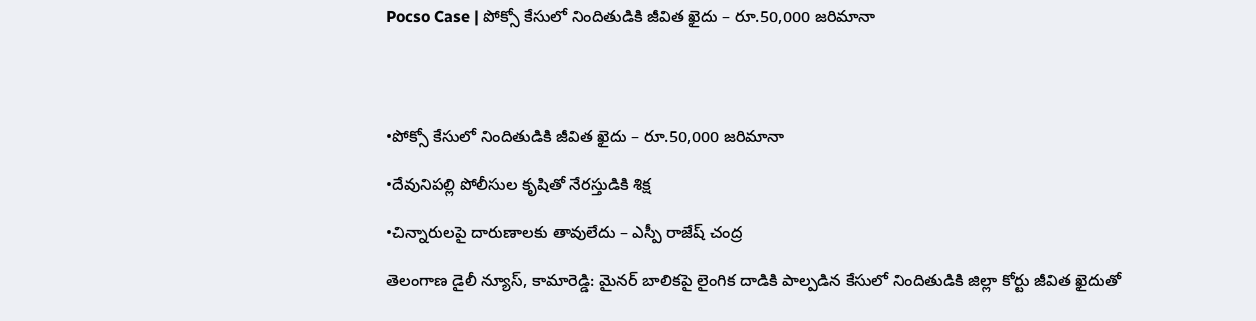Pocso Case | పోక్సో కేసులో నిందితుడికి జీవిత ఖైదు – రూ.50,000 జరిమానా




•పోక్సో కేసులో నిందితుడికి జీవిత ఖైదు – రూ.50,000 జరిమానా

•దేవునిపల్లి పోలీసుల కృషితో నేరస్తుడికి శిక్ష

•చిన్నారులపై దారుణాలకు తావులేదు – ఎస్పీ రాజేష్ చంద్ర

తెలంగాణ డైలీ న్యూస్, కామారెడ్డి: మైనర్ బాలికపై లైంగిక దాడికి పాల్పడిన కేసులో నిందితుడికి జిల్లా కోర్టు జీవిత ఖైదుతో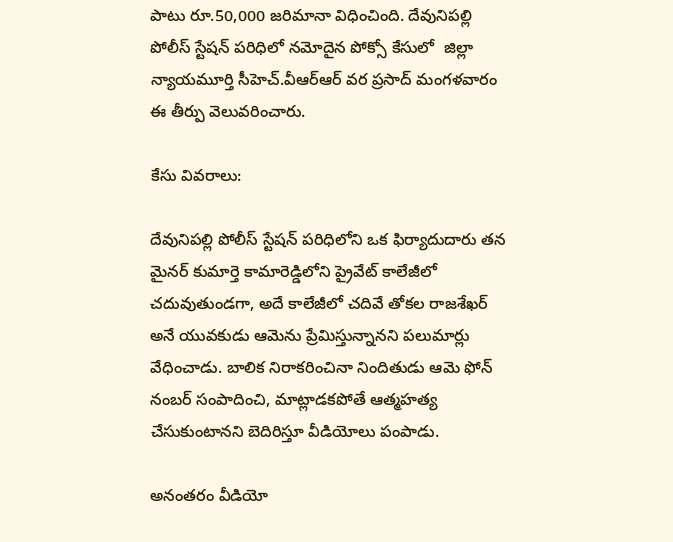పాటు రూ.50,000 జరిమానా విధించింది. దేవునిపల్లి పోలీస్ స్టేషన్ పరిధిలో నమోదైన పోక్సో కేసులో  జిల్లా న్యాయమూర్తి సీహెచ్.వీఆర్‌ఆర్ వర ప్రసాద్ మంగళవారం ఈ తీర్పు వెలువరించారు.

కేసు వివరాలు:

దేవునిపల్లి పోలీస్ స్టేషన్ పరిధిలోని ఒక ఫిర్యాదుదారు తన మైనర్ కుమార్తె కామారెడ్డిలోని ప్రైవేట్ కాలేజీలో చదువుతుండగా, అదే కాలేజీలో చదివే తోకల రాజశేఖర్ అనే యువకుడు ఆమెను ప్రేమిస్తున్నానని పలుమార్లు వేధించాడు. బాలిక నిరాకరించినా నిందితుడు ఆమె ఫోన్ నంబర్ సంపాదించి, మాట్లాడకపోతే ఆత్మహత్య చేసుకుంటానని బెదిరిస్తూ వీడియోలు పంపాడు.

అనంతరం వీడియో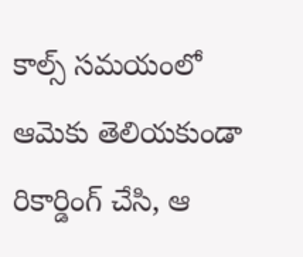కాల్స్ సమయంలో ఆమెకు తెలియకుండా రికార్డింగ్ చేసి, ఆ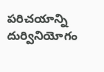పరిచయాన్ని దుర్వినియోగం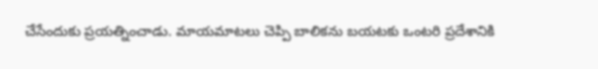చేసేందుకు ప్రయత్నించాడు. మాయమాటలు చెప్పి బాలికను బయటకు ఒంటరి ప్రదేశానికి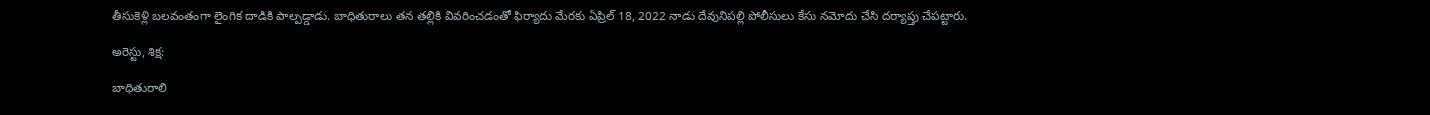తీసుకెళ్లి బలవంతంగా లైంగిక దాడికి పాల్పడ్డాడు. బాధితురాలు తన తల్లికి వివరించడంతో ఫిర్యాదు మేరకు ఏప్రిల్ 18, 2022 నాడు దేవునిపల్లి పోలీసులు కేసు నమోదు చేసి దర్యాప్తు చేపట్టారు.

అరెస్టు, శిక్ష:

బాధితురాలి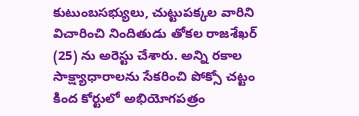కుటుంబసభ్యులు, చుట్టుపక్కల వారిని విచారించి నిందితుడు తోకల రాజశేఖర్ (25) ను అరెస్టు చేశారు. అన్ని రకాల సాక్ష్యాధారాలను సేకరించి పోక్సో చట్టం కింద కోర్టులో అభియోగపత్రం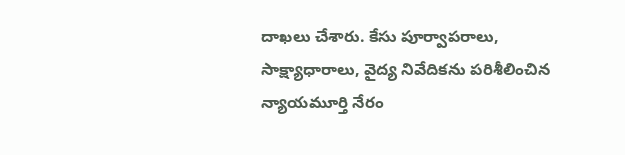దాఖలు చేశారు. కేసు పూర్వాపరాలు, సాక్ష్యాధారాలు, వైద్య నివేదికను పరిశీలించిన న్యాయమూర్తి నేరం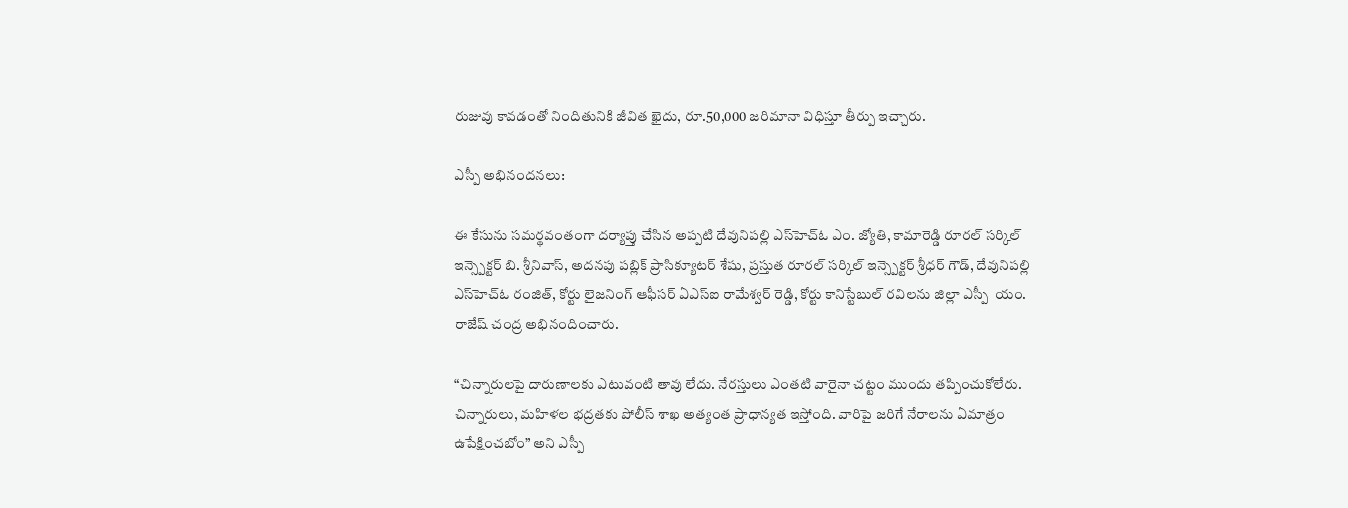రుజువు కావడంతో నిందితునికి జీవిత ఖైదు, రూ.50,000 జరిమానా విధిస్తూ తీర్పు ఇచ్చారు.

ఎస్పీ అభినందనలు:

ఈ కేసును సమర్థవంతంగా దర్యాప్తు చేసిన అప్పటి దేవునిపల్లి ఎస్‌హెచ్‌ఓ ఎం. జ్యోతి, కామారెడ్డి రూరల్ సర్కిల్ ఇన్స్పెక్టర్ బి. శ్రీనివాస్, అదనపు పబ్లిక్ ప్రాసిక్యూటర్ శేషు, ప్రస్తుత రూరల్ సర్కిల్ ఇన్స్పెక్టర్ శ్రీధర్ గౌడ్, దేవునిపల్లి ఎస్‌హెచ్‌ఓ రంజిత్, కోర్టు లైజనింగ్ ఆఫీసర్ ఏఎస్‌ఐ రామేశ్వర్ రెడ్డి, కోర్టు కానిస్టేబుల్ రవిలను జిల్లా ఎస్పీ  యం. రాజేష్ చంద్ర అభినందించారు.

“చిన్నారులపై దారుణాలకు ఎటువంటి తావు లేదు. నేరస్తులు ఎంతటి వారైనా చట్టం ముందు తప్పించుకోలేరు. చిన్నారులు, మహిళల భద్రతకు పోలీస్ శాఖ అత్యంత ప్రాధాన్యత ఇస్తోంది. వారిపై జరిగే నేరాలను ఏమాత్రం ఉపేక్షించబోం” అని ఎస్పీ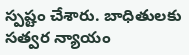స్పష్టం చేశారు. బాధితులకు సత్వర న్యాయం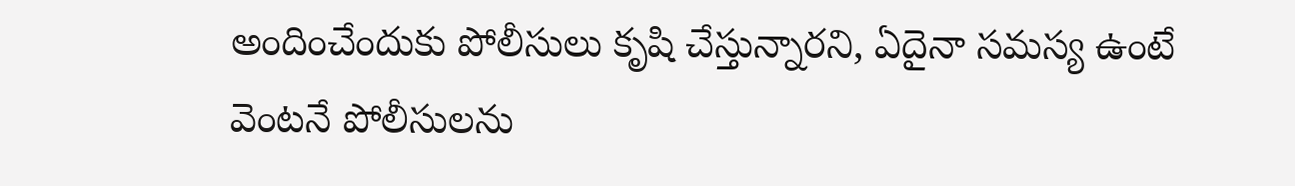అందించేందుకు పోలీసులు కృషి చేస్తున్నారని, ఏదైనా సమస్య ఉంటే వెంటనే పోలీసులను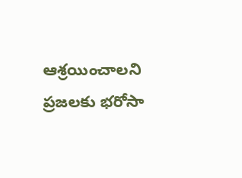ఆశ్రయించాలని ప్రజలకు భరోసా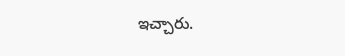ఇచ్చారు.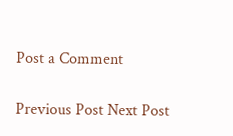Post a Comment

Previous Post Next Post